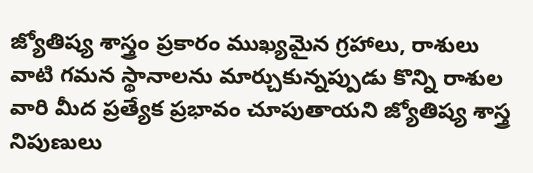జ్యోతిష్య శాస్త్రం ప్రకారం ముఖ్యమైన గ్రహాలు, రాశులు వాటి గమన స్థానాలను మార్చుకున్నప్పుడు కొన్ని రాశుల వారి మీద ప్రత్యేక ప్రభావం చూపుతాయని జ్యోతిష్య శాస్త్ర నిపుణులు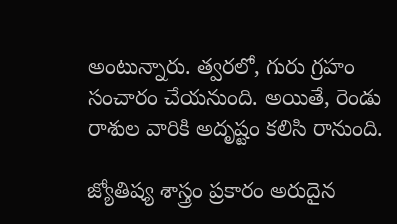అంటున్నారు. త్వరలో, గురు గ్రహం సంచారం చేయనుంది. అయితే, రెండు రాశుల వారికి అదృష్టం కలిసి రానుంది.

జ్యోతిష్య శాస్త్రం ప్రకారం అరుదైన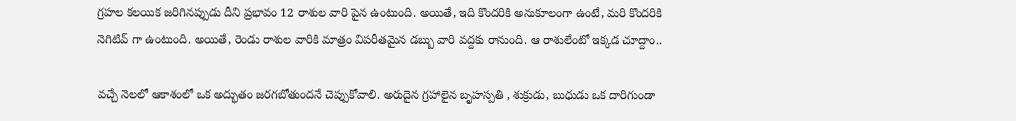గ్రహల కలయిక జరిగినప్పుడు దీని ప్రభావం 12 రాశుల వారి పైన ఉంటుంది. అయితే, ఇది కొందరికి అనుకూలంగా ఉంటే, మరి కొందరికి నెగిటివ్ గా ఉంటుంది. అయితే, రెండు రాశుల వారికి మాత్రం విపరీతమైన డబ్బు వారి వద్దకు రానుంది. ఆ రాశులేంటో ఇక్కడ చూద్దాం..

వచ్చే నెలలో ఆకాశంలో ఒక అద్భుతం జరగబోతుందనే చెప్పుకోవాలి. అరుదైన గ్రహాలైన బృహస్పతి , శుక్రుడు, బుధుడు ఒక దారిగుండా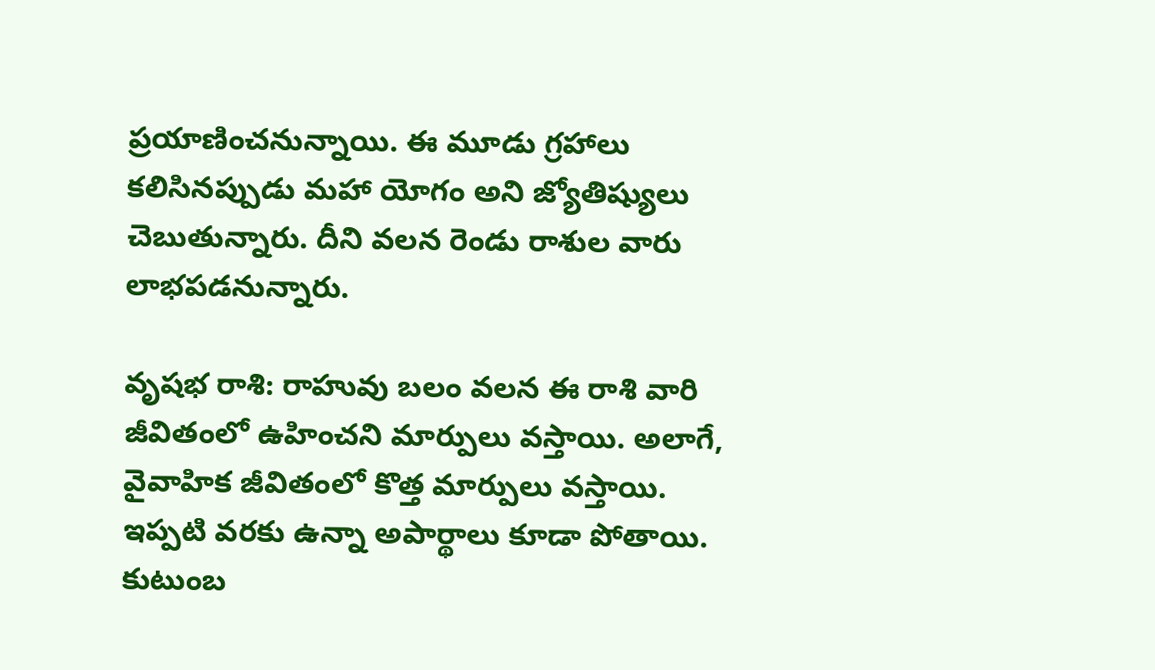ప్రయాణించనున్నాయి. ఈ మూడు గ్రహాలు కలిసినప్పుడు మహా యోగం అని జ్యోతిష్యులు చెబుతున్నారు. దీని వలన రెండు రాశుల వారు లాభపడనున్నారు.

వృషభ రాశి: రాహువు బలం వలన ఈ రాశి వారి జీవితంలో ఉహించని మార్పులు వస్తాయి. అలాగే, వైవాహిక జీవితంలో కొత్త మార్పులు వస్తాయి. ఇప్పటి వరకు ఉన్నా అపార్థాలు కూడా పోతాయి. కుటుంబ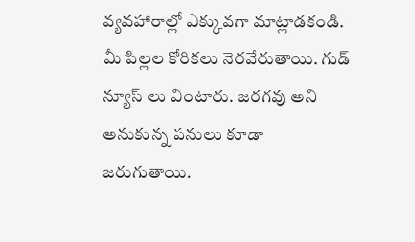వ్యవహారాల్లో ఎక్కువగా మాట్లాడకండి. మీ పిల్లల కోరికలు నెరవేరుతాయి. గుడ్ న్యూస్ లు వింటారు. జరగవు అని అనుకున్న పనులు కూడా జరుగుతాయి.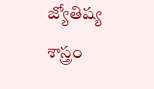జ్యోతిష్య శాస్త్రం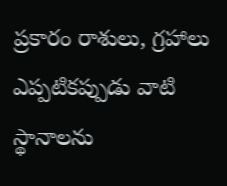ప్రకారం రాశులు, గ్రహాలు ఎప్పటికప్పుడు వాటి స్థానాలను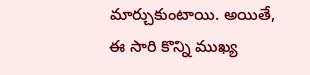మార్చుకుంటాయి. అయితే, ఈ సారి కొన్ని ముఖ్య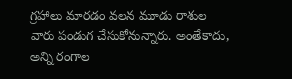గ్రహాలు మారడం వలన మూడు రాశుల వారు పండుగ చేసుకోనున్నారు. అంతేకాదు, అన్ని రంగాల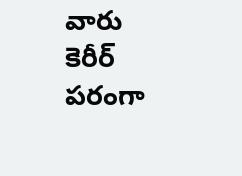వారు కెరీర్ పరంగా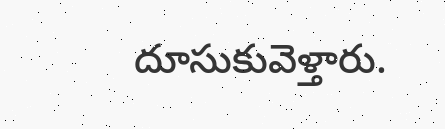దూసుకువెళ్తారు.